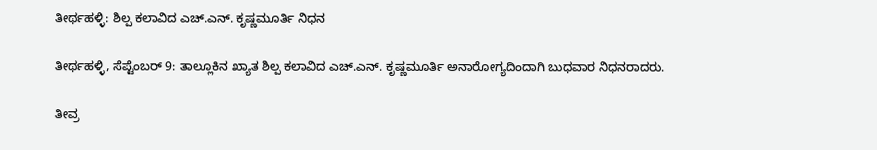ತೀರ್ಥಹಳ್ಳಿ: ಶಿಲ್ಪ ಕಲಾವಿದ ಎಚ್.ಎನ್. ಕೃಷ್ಣಮೂರ್ತಿ ನಿಧನ

ತೀರ್ಥಹಳ್ಳಿ, ಸೆಪ್ಟೆಂಬರ್ 9: ತಾಲ್ಲೂಕಿನ ಖ್ಯಾತ ಶಿಲ್ಪ ಕಲಾವಿದ ಎಚ್.ಎನ್. ಕೃಷ್ಣಮೂರ್ತಿ ಅನಾರೋಗ್ಯದಿಂದಾಗಿ ಬುಧವಾರ ನಿಧನರಾದರು.

ತೀವ್ರ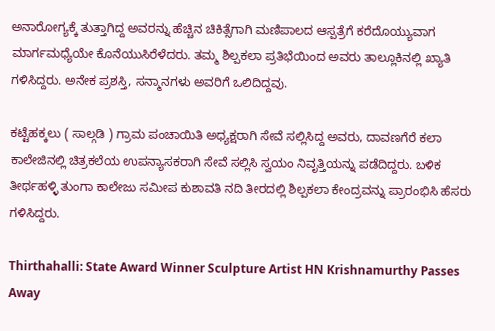ಅನಾರೋಗ್ಯಕ್ಕೆ ತುತ್ತಾಗಿದ್ದ ಅವರನ್ನು ಹೆಚ್ಚಿನ ಚಿಕಿತ್ಸೆಗಾಗಿ ಮಣಿಪಾಲದ ಆಸ್ಪತ್ರೆಗೆ ಕರೆದೊಯ್ಯುವಾಗ ಮಾರ್ಗಮಧ್ಯೆಯೇ ಕೊನೆಯುಸಿರೆಳೆದರು. ತಮ್ಮ ಶಿಲ್ಪಕಲಾ ಪ್ರತಿಭೆಯಿಂದ ಅವರು ತಾಲ್ಲೂಕಿನಲ್ಲಿ ಖ್ಯಾತಿ ಗಳಿಸಿದ್ದರು. ಅನೇಕ ಪ್ರಶಸ್ತಿ, ಸನ್ಮಾನಗಳು ಅವರಿಗೆ ಒಲಿದಿದ್ದವು.

ಕಟ್ಟೆಹಕ್ಕಲು ( ಸಾಲ್ಗಡಿ ) ಗ್ರಾಮ ಪಂಚಾಯಿತಿ ಅಧ್ಯಕ್ಷರಾಗಿ ಸೇವೆ ಸಲ್ಲಿಸಿದ್ದ ಅವರು, ದಾವಣಗೆರೆ ಕಲಾ ಕಾಲೇಜಿನಲ್ಲಿ ಚಿತ್ರಕಲೆಯ ಉಪನ್ಯಾಸಕರಾಗಿ ಸೇವೆ ಸಲ್ಲಿಸಿ ಸ್ವಯಂ ನಿವೃತ್ತಿಯನ್ನು ಪಡೆದಿದ್ದರು. ಬಳಿಕ ತೀರ್ಥಹಳ್ಳಿ ತುಂಗಾ ಕಾಲೇಜು ಸಮೀಪ ಕುಶಾವತಿ ನದಿ ತೀರದಲ್ಲಿ ಶಿಲ್ಪಕಲಾ ಕೇಂದ್ರವನ್ನು ಪ್ರಾರಂಭಿಸಿ ಹೆಸರು ಗಳಿಸಿದ್ದರು.

Thirthahalli: State Award Winner Sculpture Artist HN Krishnamurthy Passes Away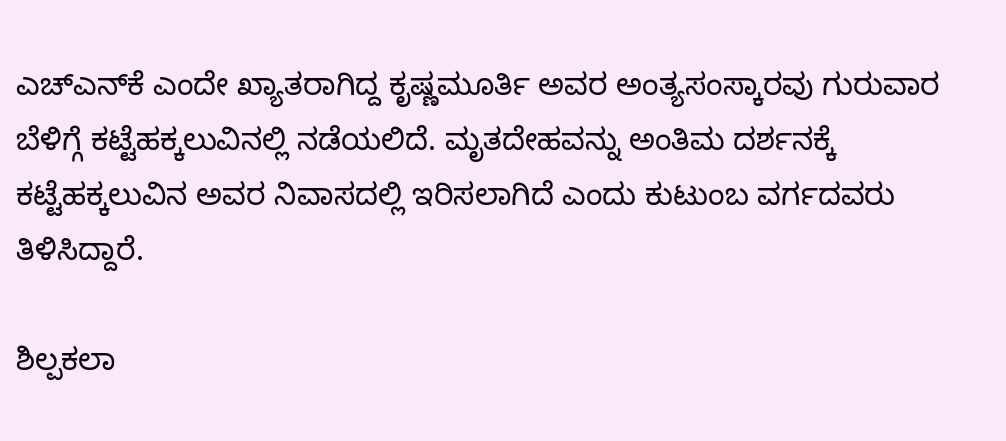ಎಚ್‌ಎನ್‌ಕೆ ಎಂದೇ ಖ್ಯಾತರಾಗಿದ್ದ ಕೃಷ್ಣಮೂರ್ತಿ ಅವರ ಅಂತ್ಯಸಂಸ್ಕಾರವು ಗುರುವಾರ ಬೆಳಿಗ್ಗೆ ಕಟ್ಟೆಹಕ್ಕಲುವಿನಲ್ಲಿ ನಡೆಯಲಿದೆ. ಮೃತದೇಹವನ್ನು ಅಂತಿಮ ದರ್ಶನಕ್ಕೆ ಕಟ್ಟೆಹಕ್ಕಲುವಿನ ಅವರ ನಿವಾಸದಲ್ಲಿ ಇರಿಸಲಾಗಿದೆ ಎಂದು ಕುಟುಂಬ ವರ್ಗದವರು ತಿಳಿಸಿದ್ದಾರೆ.

ಶಿಲ್ಪಕಲಾ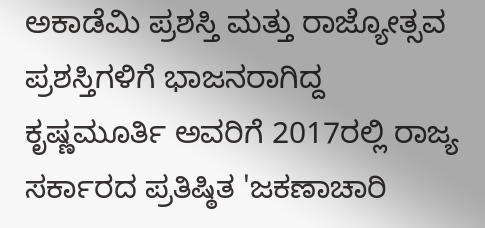ಅಕಾಡೆಮಿ ಪ್ರಶಸ್ತಿ ಮತ್ತು ರಾಜ್ಯೋತ್ಸವ ಪ್ರಶಸ್ತಿಗಳಿಗೆ ಭಾಜನರಾಗಿದ್ದ ಕೃಷ್ಣಮೂರ್ತಿ ಅವರಿಗೆ 2017ರಲ್ಲಿ ರಾಜ್ಯ ಸರ್ಕಾರದ ಪ್ರತಿಷ್ಠಿತ 'ಜಕಣಾಚಾರಿ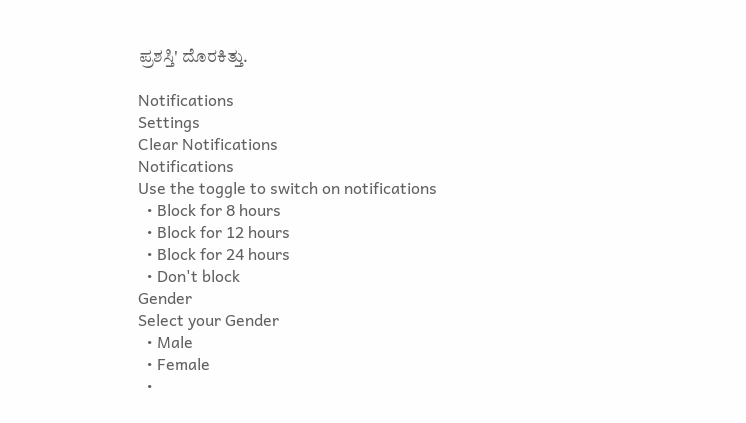ಪ್ರಶಸ್ತಿ' ದೊರಕಿತ್ತು.

Notifications
Settings
Clear Notifications
Notifications
Use the toggle to switch on notifications
  • Block for 8 hours
  • Block for 12 hours
  • Block for 24 hours
  • Don't block
Gender
Select your Gender
  • Male
  • Female
  •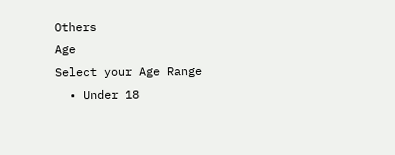Others
Age
Select your Age Range
  • Under 18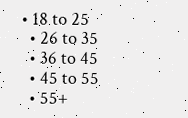• 18 to 25
  • 26 to 35
  • 36 to 45
  • 45 to 55
  • 55+